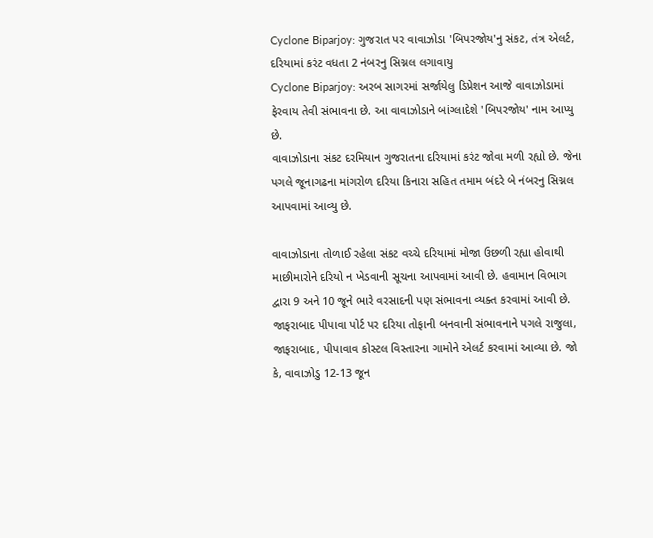Cyclone Biparjoy: ગુજરાત પર વાવાઝોડા 'બિપરજોય'નુ સંકટ, તંત્ર એલર્ટ, દરિયામાં કરંટ વધતા 2 નંબરનુ સિગ્નલ લગાવાયુ
Cyclone Biparjoy: અરબ સાગરમાં સર્જાયેલુ ડિપ્રેશન આજે વાવાઝોડામાં ફેરવાય તેવી સંભાવના છે. આ વાવાઝોડાને બાંગ્લાદેશે 'બિપરજોય' નામ આપ્યુ છે.
વાવાઝોડાના સંકટ દરમિયાન ગુજરાતના દરિયામાં કરંટ જોવા મળી રહ્યો છે. જેના પગલે જૂનાગઢના માંગરોળ દરિયા કિનારા સહિત તમામ બંદરે બે નંબરનુ સિગ્નલ આપવામાં આવ્યુ છે.

વાવાઝોડાના તોળાઈ રહેલા સંકટ વચ્ચે દરિયામાં મોજા ઉછળી રહ્યા હોવાથી માછીમારોને દરિયો ન ખેડવાની સૂચના આપવામાં આવી છે. હવામાન વિભાગ દ્વારા 9 અને 10 જૂને ભારે વરસાદની પણ સંભાવના વ્યક્ત કરવામાં આવી છે.
જાફરાબાદ પીપાવા પોર્ટ પર દરિયા તોફાની બનવાની સંભાવનાને પગલે રાજુલા, જાફરાબાદ, પીપાવાવ કોસ્ટલ વિસ્તારના ગામોને એલર્ટ કરવામાં આવ્યા છે. જો કે, વાવાઝોડુ 12-13 જૂન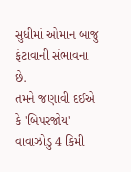સુધીમાં ઓમાન બાજુ ફંટાવાની સંભાવના છે.
તમને જણાવી દઈએ કે 'બિપરજોય' વાવાઝોડુ 4 કિમી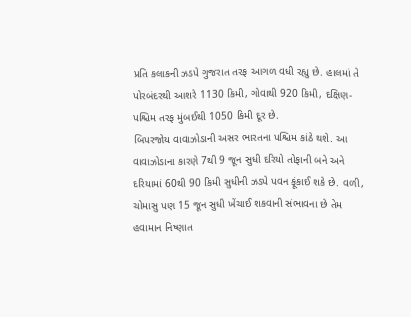પ્રતિ કલાકની ઝડપે ગુજરાત તરફ આગળ વધી રહ્યુ છે. હાલમાં તે પોરબંદરથી આશરે 1130 કિમી, ગોવાથી 920 કિમી, દક્ષિણ-પશ્ચિમ તરફ મુંબઈથી 1050 કિમી દૂર છે.
બિપરજોય વાવાઝોડાની અસર ભારતના પશ્ચિમ કાંઠે થશે. આ વાવાઝોડાના કારણે 7થી 9 જૂન સુધી દરિયો તોફાની બને અને દરિયામાં 60થી 90 કિમી સુધીની ઝડપે પવન ફૂંકાઈ શકે છે. વળી, ચોમાસુ પણ 15 જૂન સુધી ખેંચાઈ શકવાની સંભાવના છે તેમ હવામાન નિષ્ણાત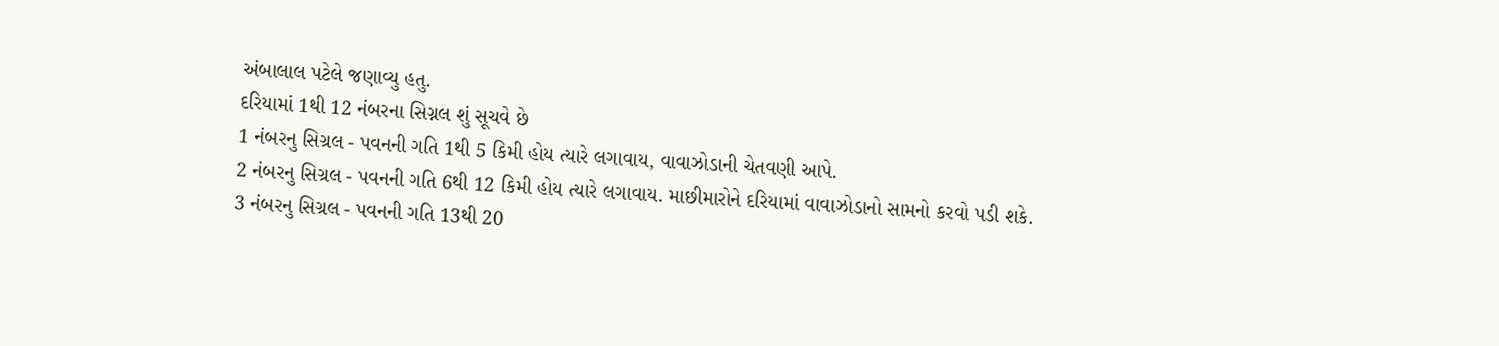અંબાલાલ પટેલે જણાવ્યુ હતુ.
દરિયામાં 1થી 12 નંબરના સિગ્નલ શું સૂચવે છે
1 નંબરનુ સિગ્રલ - પવનની ગતિ 1થી 5 કિમી હોય ત્યારે લગાવાય, વાવાઝોડાની ચેતવણી આપે.
2 નંબરનુ સિગ્રલ - પવનની ગતિ 6થી 12 કિમી હોય ત્યારે લગાવાય. માછીમારોને દરિયામાં વાવાઝોડાનો સામનો કરવો પડી શકે.
3 નંબરનુ સિગ્રલ - પવનની ગતિ 13થી 20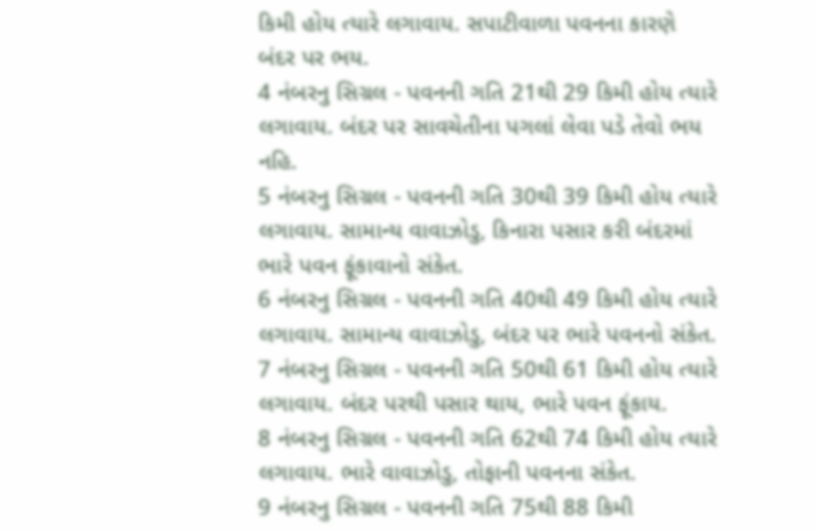કિમી હોય ત્યારે લગાવાય. સપાટીવાળા પવનના કારણે બંદર પર ભય.
4 નંબરનુ સિગ્રલ - પવનની ગતિ 21થી 29 કિમી હોય ત્યારે લગાવાય. બંદર પર સાવચેતીના પગલાં લેવા પડે તેવો ભય નહિ.
5 નંબરનુ સિગ્રલ - પવનની ગતિ 30થી 39 કિમી હોય ત્યારે લગાવાય. સામાન્ય વાવાઝોડુ, કિનારા પસાર કરી બંદરમાં ભારે પવન ફૂંકાવાનો સંકેત.
6 નંબરનુ સિગ્રલ - પવનની ગતિ 40થી 49 કિમી હોય ત્યારે લગાવાય. સામાન્ય વાવાઝોડુ, બંદર પર ભારે પવનનો સંકેત.
7 નંબરનુ સિગ્રલ - પવનની ગતિ 50થી 61 કિમી હોય ત્યારે લગાવાય. બંદર પરથી પસાર થાય, ભારે પવન ફૂંકાય.
8 નંબરનુ સિગ્રલ - પવનની ગતિ 62થી 74 કિમી હોય ત્યારે લગાવાય. ભારે વાવાઝોડુ, તોફાની પવનના સંકેત.
9 નંબરનુ સિગ્રલ - પવનની ગતિ 75થી 88 કિમી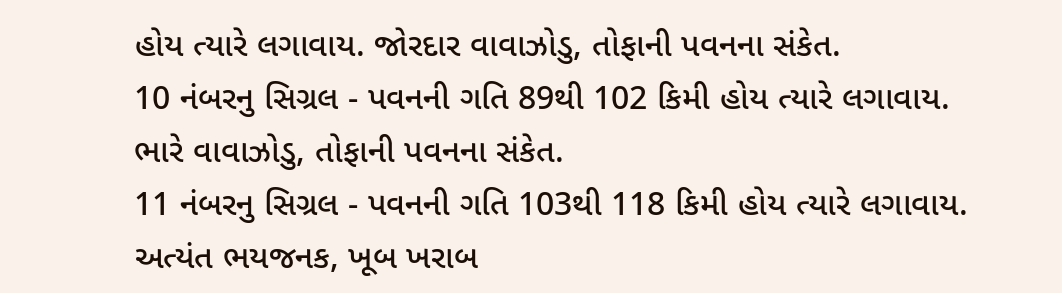હોય ત્યારે લગાવાય. જોરદાર વાવાઝોડુ, તોફાની પવનના સંકેત.
10 નંબરનુ સિગ્રલ - પવનની ગતિ 89થી 102 કિમી હોય ત્યારે લગાવાય. ભારે વાવાઝોડુ, તોફાની પવનના સંકેત.
11 નંબરનુ સિગ્રલ - પવનની ગતિ 103થી 118 કિમી હોય ત્યારે લગાવાય. અત્યંત ભયજનક, ખૂબ ખરાબ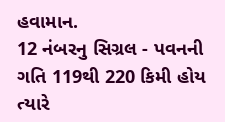હવામાન.
12 નંબરનુ સિગ્રલ - પવનની ગતિ 119થી 220 કિમી હોય ત્યારે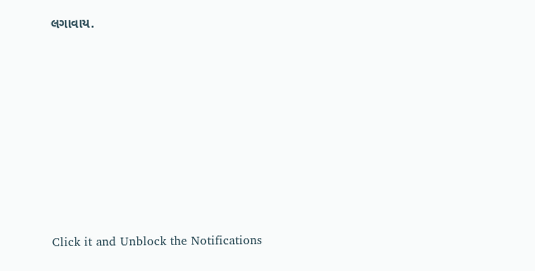લગાવાય.












Click it and Unblock the Notifications